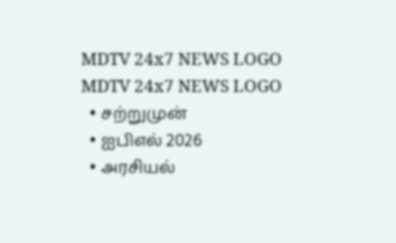MDTV 24x7 NEWS LOGO MDTV 24x7 NEWS LOGO
  • சற்றுமுன்
  • ஐபிஎல் 2026
  • அரசியல்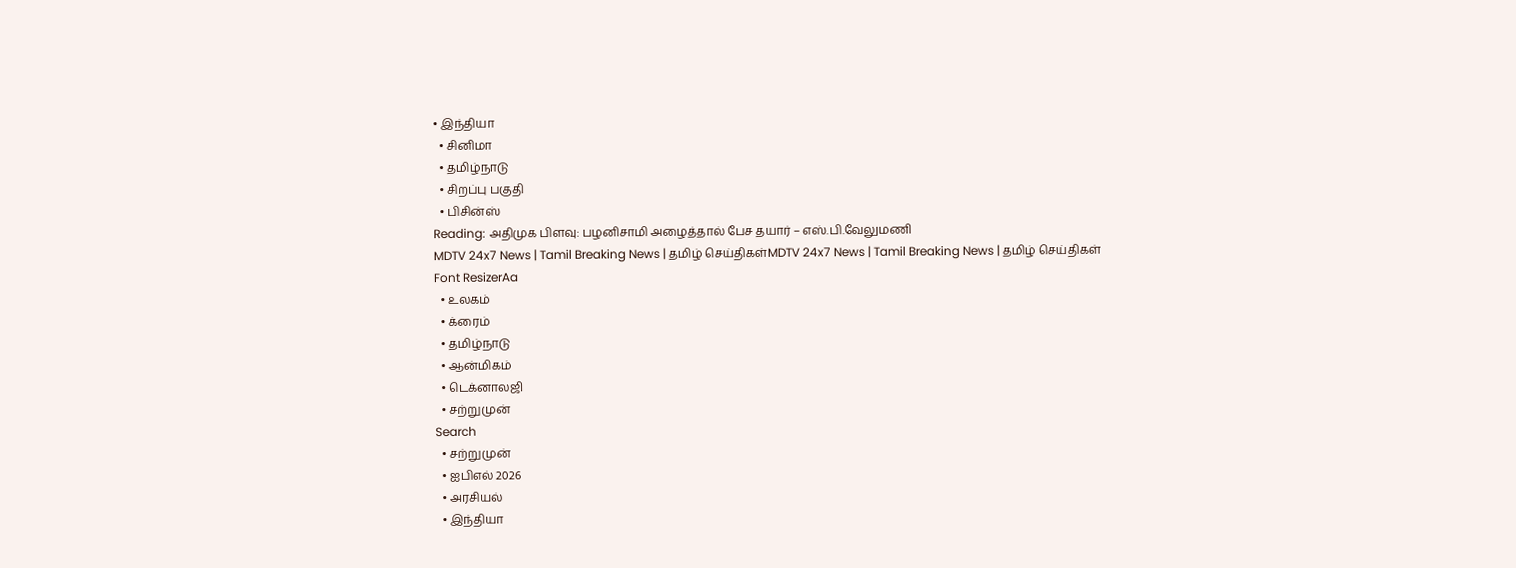• இந்தியா
  • சினிமா
  • தமிழ்நாடு
  • சிறப்பு பகுதி
  • பிசின்ஸ்
Reading: அதிமுக பிளவு: பழனிசாமி அழைத்தால் பேச தயார் – எஸ்.பி.வேலுமணி
MDTV 24x7 News | Tamil Breaking News | தமிழ் செய்திகள்MDTV 24x7 News | Tamil Breaking News | தமிழ் செய்திகள்
Font ResizerAa
  • உலகம்
  • க்ரைம்
  • தமிழ்நாடு
  • ஆன்மிகம்
  • டெக்னாலஜி
  • சற்றுமுன்
Search
  • சற்றுமுன்
  • ஐபிஎல் 2026
  • அரசியல்
  • இந்தியா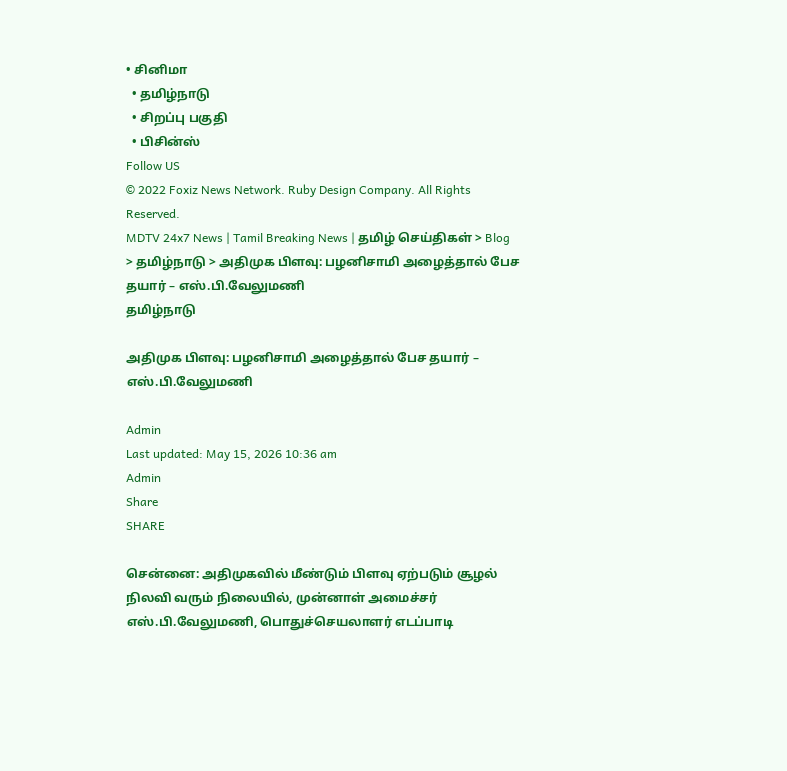• சினிமா
  • தமிழ்நாடு
  • சிறப்பு பகுதி
  • பிசின்ஸ்
Follow US
© 2022 Foxiz News Network. Ruby Design Company. All Rights Reserved.
MDTV 24x7 News | Tamil Breaking News | தமிழ் செய்திகள் > Blog > தமிழ்நாடு > அதிமுக பிளவு: பழனிசாமி அழைத்தால் பேச தயார் – எஸ்.பி.வேலுமணி
தமிழ்நாடு

அதிமுக பிளவு: பழனிசாமி அழைத்தால் பேச தயார் – எஸ்.பி.வேலுமணி

Admin
Last updated: May 15, 2026 10:36 am
Admin
Share
SHARE

சென்னை: அதிமுகவில் மீண்டும் பிளவு ஏற்படும் சூழல் நிலவி வரும் நிலையில், முன்னாள் அமைச்சர் எஸ்.பி.வேலுமணி, பொதுச்செயலாளர் எடப்பாடி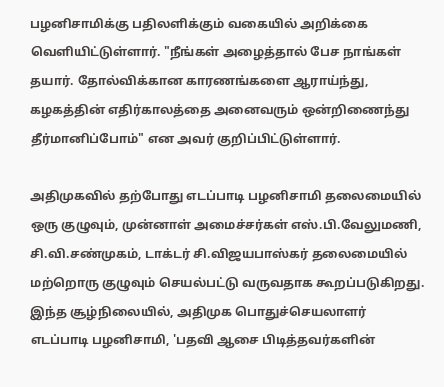பழனிசாமிக்கு பதிலளிக்கும் வகையில் அறிக்கை வெளியிட்டுள்ளார். "நீங்கள் அழைத்தால் பேச நாங்கள் தயார். தோல்விக்கான காரணங்களை ஆராய்ந்து, கழகத்தின் எதிர்காலத்தை அனைவரும் ஒன்றிணைந்து தீர்மானிப்போம்" என அவர் குறிப்பிட்டுள்ளார்.

அதிமுகவில் தற்போது எடப்பாடி பழனிசாமி தலைமையில் ஒரு குழுவும், முன்னாள் அமைச்சர்கள் எஸ்.பி.வேலுமணி, சி.வி.சண்முகம், டாக்டர் சி.விஜயபாஸ்கர் தலைமையில் மற்றொரு குழுவும் செயல்பட்டு வருவதாக கூறப்படுகிறது. இந்த சூழ்நிலையில், அதிமுக பொதுச்செயலாளர் எடப்பாடி பழனிசாமி, 'பதவி ஆசை பிடித்தவர்களின்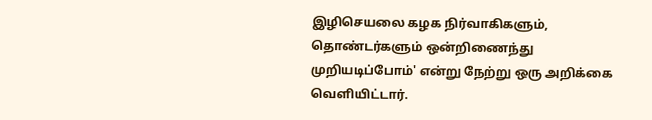இழிசெயலை கழக நிர்வாகிகளும், தொண்டர்களும் ஒன்றிணைந்து முறியடிப்போம்' என்று நேற்று ஒரு அறிக்கை வெளியிட்டார்.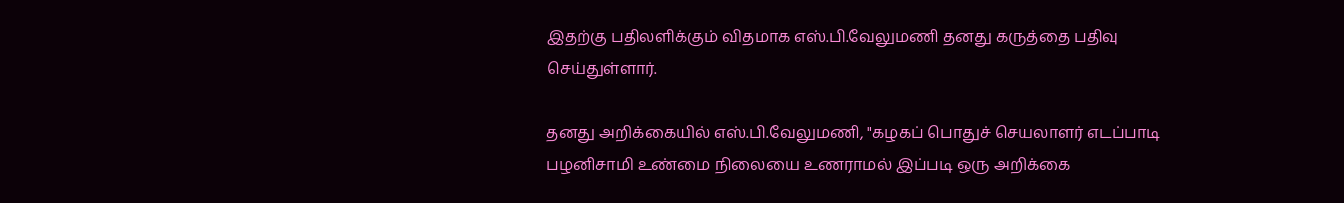இதற்கு பதிலளிக்கும் விதமாக எஸ்.பி.வேலுமணி தனது கருத்தை பதிவு செய்துள்ளார்.

தனது அறிக்கையில் எஸ்.பி.வேலுமணி, "கழகப் பொதுச் செயலாளர் எடப்பாடி பழனிசாமி உண்மை நிலையை உணராமல் இப்படி ஒரு அறிக்கை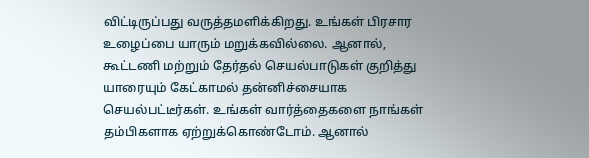விட்டிருப்பது வருத்தமளிக்கிறது. உங்கள் பிரசார உழைப்பை யாரும் மறுக்கவில்லை. ஆனால், கூட்டணி மற்றும் தேர்தல் செயல்பாடுகள் குறித்து யாரையும் கேட்காமல் தன்னிச்சையாக செயல்பட்டீர்கள். உங்கள் வார்த்தைகளை நாங்கள் தம்பிகளாக ஏற்றுக்கொண்டோம். ஆனால்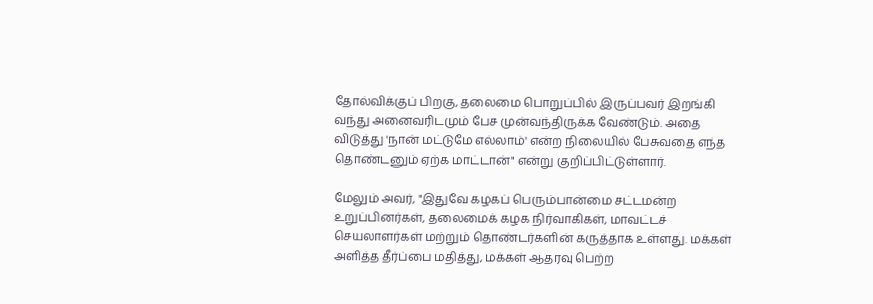தோல்விக்குப் பிறகு, தலைமை பொறுப்பில் இருப்பவர் இறங்கி வந்து அனைவரிடமும் பேச முன்வந்திருக்க வேண்டும். அதை விடுத்து 'நான் மட்டுமே எல்லாம்' என்ற நிலையில் பேசுவதை எந்த தொண்டனும் ஏற்க மாட்டான்" என்று குறிப்பிட்டுள்ளார்.

மேலும் அவர், "இதுவே கழகப் பெரும்பான்மை சட்டமன்ற உறுப்பினர்கள், தலைமைக் கழக நிர்வாகிகள், மாவட்டச் செயலாளர்கள் மற்றும் தொண்டர்களின் கருத்தாக உள்ளது. மக்கள் அளித்த தீர்ப்பை மதித்து, மக்கள் ஆதரவு பெற்ற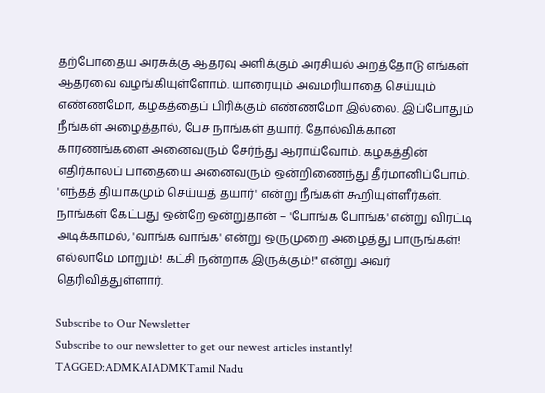தற்போதைய அரசுக்கு ஆதரவு அளிக்கும் அரசியல் அறத்தோடு எங்கள் ஆதரவை வழங்கியுள்ளோம். யாரையும் அவமரியாதை செய்யும் எண்ணமோ, கழகத்தைப் பிரிக்கும் எண்ணமோ இல்லை. இப்போதும் நீங்கள் அழைத்தால், பேச நாங்கள் தயார். தோல்விக்கான காரணங்களை அனைவரும் சேர்ந்து ஆராய்வோம். கழகத்தின் எதிர்காலப் பாதையை அனைவரும் ஒன்றிணைந்து தீர்மானிப்போம். 'எந்தத் தியாகமும் செய்யத் தயார்' என்று நீங்கள் கூறியுள்ளீர்கள். நாங்கள் கேட்பது ஒன்றே ஒன்றுதான் – 'போங்க போங்க' என்று விரட்டி அடிக்காமல், 'வாங்க வாங்க' என்று ஒருமுறை அழைத்து பாருங்கள்! எல்லாமே மாறும்! கட்சி நன்றாக இருக்கும்!" என்று அவர் தெரிவித்துள்ளார்.

Subscribe to Our Newsletter
Subscribe to our newsletter to get our newest articles instantly!
TAGGED:ADMKAIADMKTamil Nadu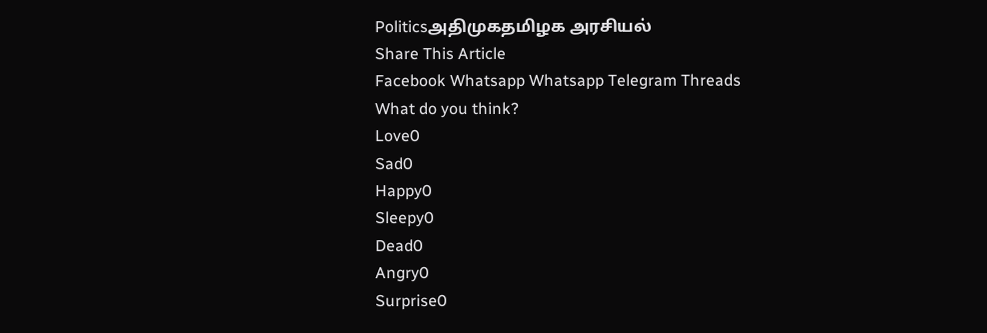Politicsஅதிமுகதமிழக அரசியல்
Share This Article
Facebook Whatsapp Whatsapp Telegram Threads
What do you think?
Love0
Sad0
Happy0
Sleepy0
Dead0
Angry0
Surprise0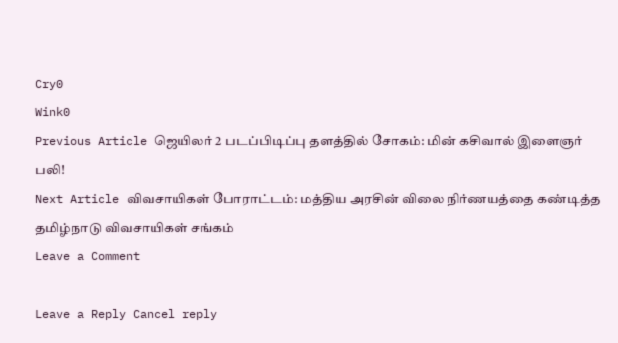Cry0
Wink0
Previous Article ஜெயிலர் 2 படப்பிடிப்பு தளத்தில் சோகம்: மின் கசிவால் இளைஞர் பலி!
Next Article விவசாயிகள் போராட்டம்: மத்திய அரசின் விலை நிர்ணயத்தை கண்டித்த தமிழ்நாடு விவசாயிகள் சங்கம்
Leave a Comment

Leave a Reply Cancel reply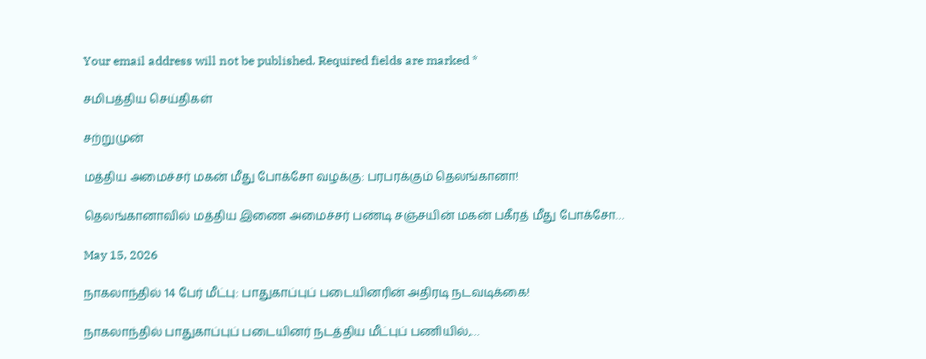Your email address will not be published. Required fields are marked *

சமிபத்திய செய்திகள்

சற்றுமுன்

மத்திய அமைச்சர் மகன் மீது போக்சோ வழக்கு: பரபரக்கும் தெலங்கானா!

தெலங்கானாவில் மத்திய இணை அமைச்சர் பண்டி சஞ்சயின் மகன் பகீரத் மீது போக்சோ…

May 15, 2026

நாகலாந்தில் 14 பேர் மீட்பு: பாதுகாப்புப் படையினரின் அதிரடி நடவடிக்கை!

நாகலாந்தில் பாதுகாப்புப் படையினர் நடத்திய மீட்புப் பணியில்,…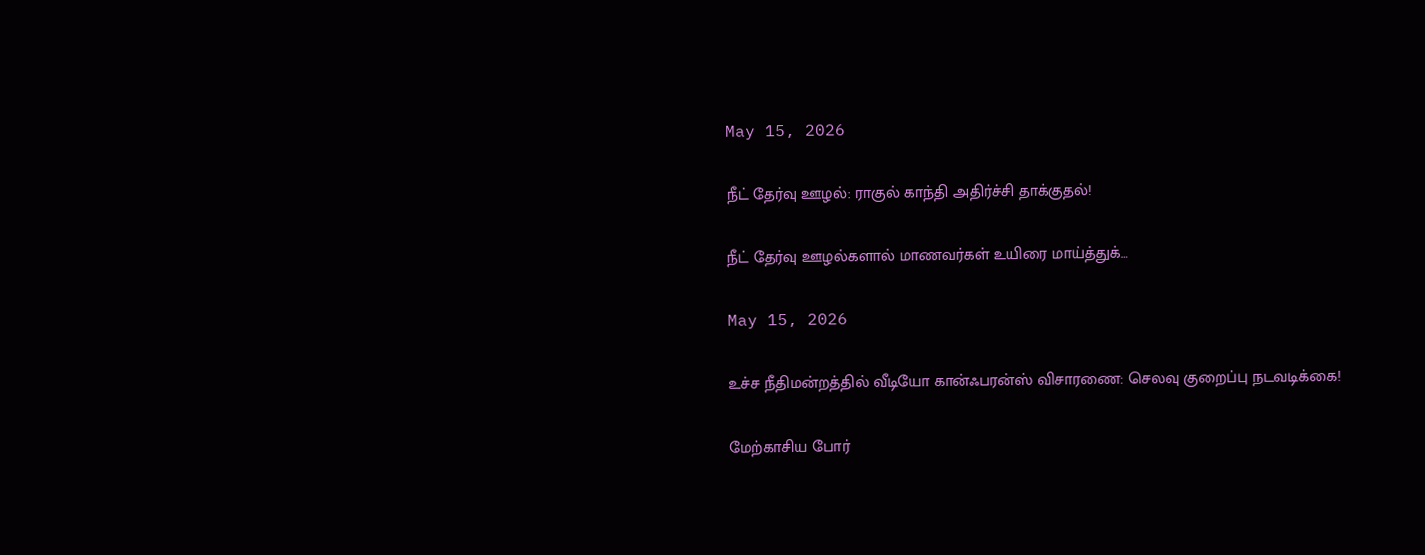May 15, 2026

நீட் தேர்வு ஊழல்: ராகுல் காந்தி அதிர்ச்சி தாக்குதல்!

நீட் தேர்வு ஊழல்களால் மாணவர்கள் உயிரை மாய்த்துக்…

May 15, 2026

உச்ச நீதிமன்றத்தில் வீடியோ கான்ஃபரன்ஸ் விசாரணை: செலவு குறைப்பு நடவடிக்கை!

மேற்காசிய போர்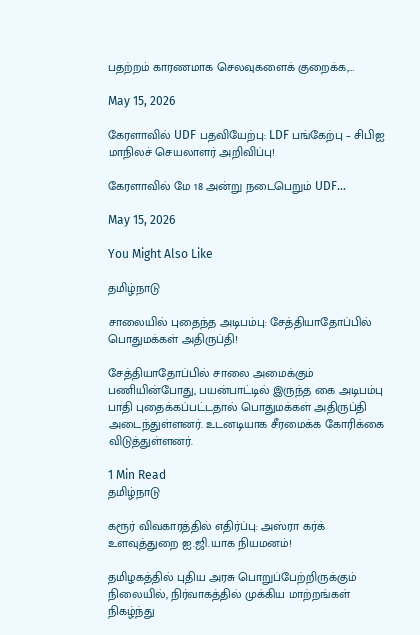பதற்றம் காரணமாக செலவுகளைக் குறைக்க,…

May 15, 2026

கேரளாவில் UDF பதவியேற்பு: LDF பங்கேற்பு – சிபிஐ மாநிலச் செயலாளர் அறிவிப்பு!

கேரளாவில் மே 18 அன்று நடைபெறும் UDF…

May 15, 2026

You Might Also Like

தமிழ்நாடு

சாலையில் புதைந்த அடிபம்பு: சேத்தியாதோப்பில் பொதுமக்கள் அதிருப்தி!

சேத்தியாதோப்பில் சாலை அமைக்கும் பணியின்போது, பயன்பாட்டில் இருந்த கை அடிபம்பு பாதி புதைக்கப்பட்டதால் பொதுமக்கள் அதிருப்தி அடைந்துள்ளனர். உடனடியாக சீரமைக்க கோரிக்கை விடுத்துள்ளனர்.

1 Min Read
தமிழ்நாடு

கரூர் விவகாரத்தில் எதிர்ப்பு: அஸ்ரா கர்க் உளவுத்துறை ஐ.ஜி.யாக நியமனம்!

தமிழகத்தில் புதிய அரசு பொறுப்பேற்றிருக்கும் நிலையில், நிர்வாகத்தில் முக்கிய மாற்றங்கள் நிகழ்ந்து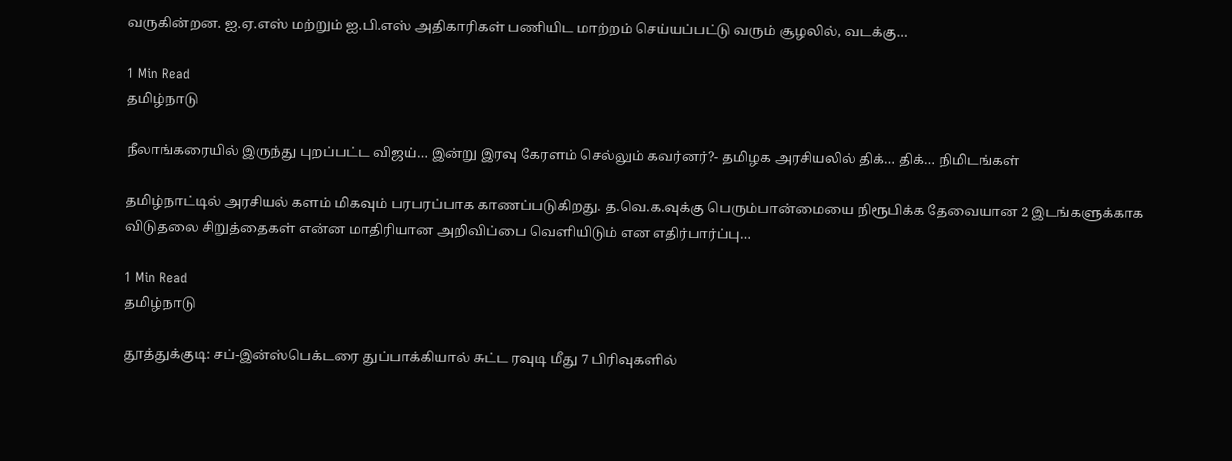வருகின்றன. ஐ.ஏ.எஸ் மற்றும் ஐ.பி.எஸ் அதிகாரிகள் பணியிட மாற்றம் செய்யப்பட்டு வரும் சூழலில், வடக்கு…

1 Min Read
தமிழ்நாடு

நீலாங்கரையில் இருந்து புறப்பட்ட விஜய்… இன்று இரவு கேரளம் செல்லும் கவர்னர்?- தமிழக அரசியலில் திக்… திக்… நிமிடங்கள்

தமிழ்நாட்டில் அரசியல் களம் மிகவும் பரபரப்பாக காணப்படுகிறது. த.வெ.க.வுக்கு பெரும்பான்மையை நிரூபிக்க தேவையான 2 இடங்களுக்காக விடுதலை சிறுத்தைகள் என்ன மாதிரியான அறிவிப்பை வெளியிடும் என எதிர்பார்ப்பு…

1 Min Read
தமிழ்நாடு

தூத்துக்குடி: சப்-இன்ஸ்பெக்டரை துப்பாக்கியால் சுட்ட ரவுடி மீது 7 பிரிவுகளில்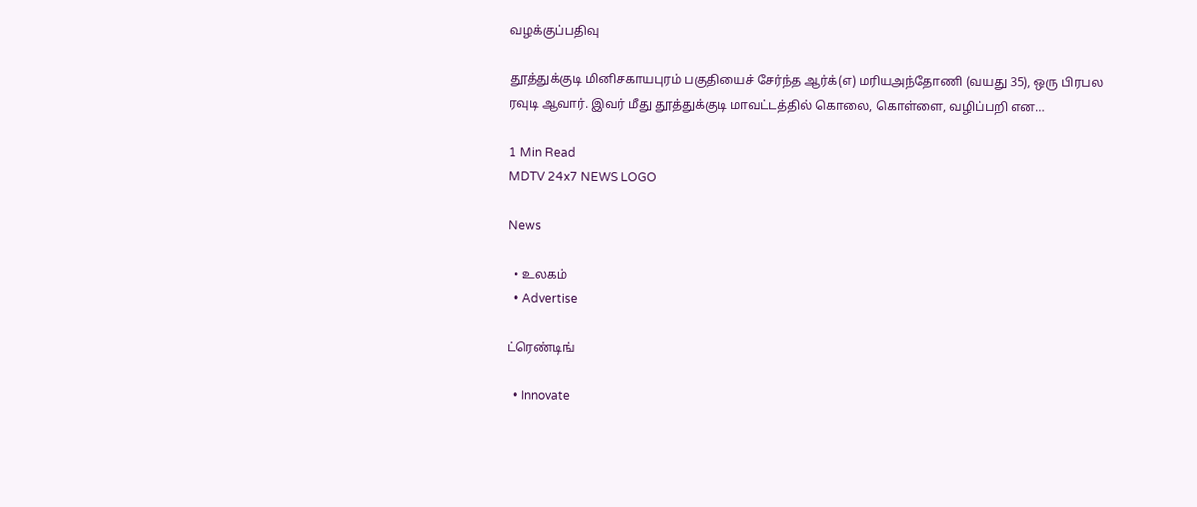வழக்குப்பதிவு

தூத்துக்குடி மினிசகாயபுரம் பகுதியைச் சேர்ந்த ஆர்க்(எ) மரியஅந்தோணி (வயது 35), ஒரு பிரபல ரவுடி ஆவார். இவர் மீது தூத்துக்குடி மாவட்டத்தில் கொலை, கொள்ளை, வழிப்பறி என…

1 Min Read
MDTV 24x7 NEWS LOGO

News

  • உலகம்
  • Advertise

ட்ரெண்டிங்

  • Innovate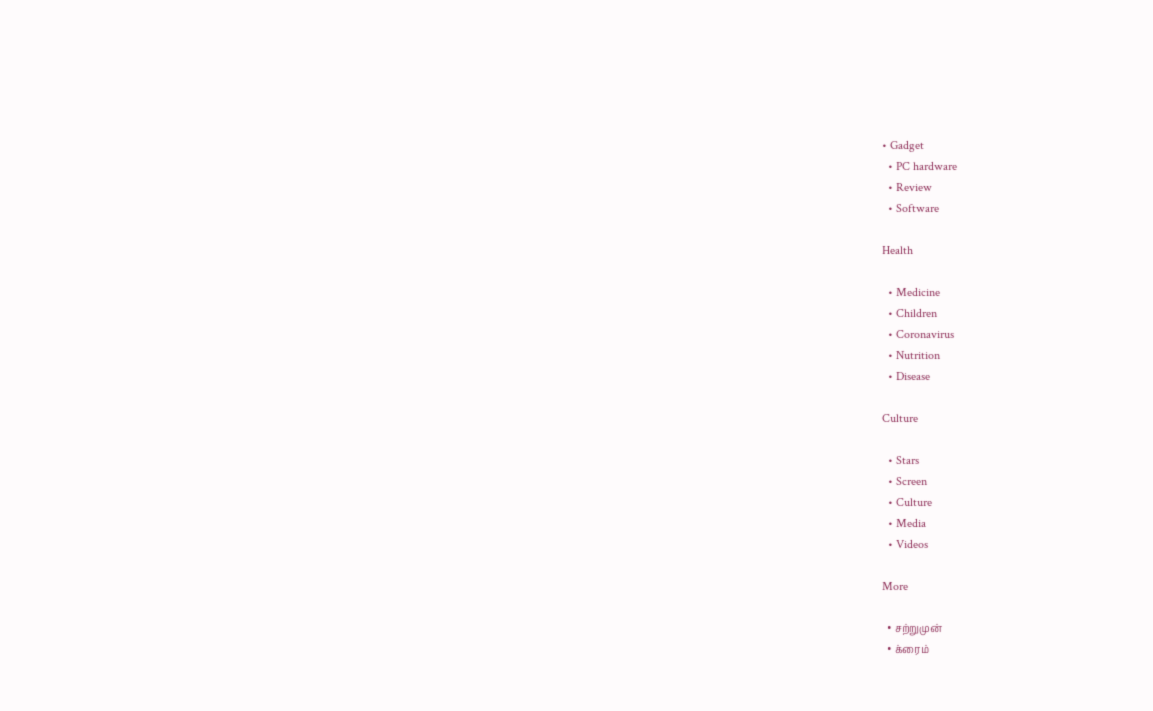• Gadget
  • PC hardware
  • Review
  • Software

Health

  • Medicine
  • Children
  • Coronavirus
  • Nutrition
  • Disease

Culture

  • Stars
  • Screen
  • Culture
  • Media
  • Videos

More

  • சற்றுமுன்
  • க்ரைம்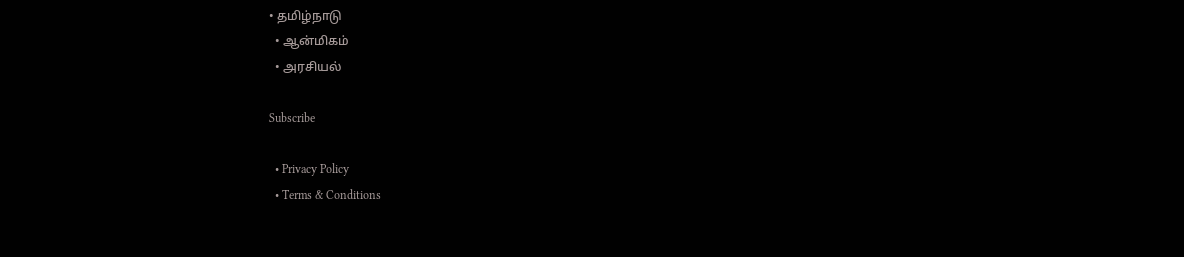• தமிழ்நாடு
  • ஆன்மிகம்
  • அரசியல்

Subscribe

  • Privacy Policy
  • Terms & Conditions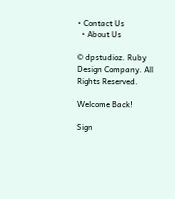• Contact Us
  • About Us

© dpstudioz. Ruby Design Company. All Rights Reserved.

Welcome Back!

Sign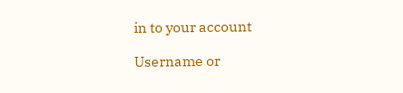in to your account

Username or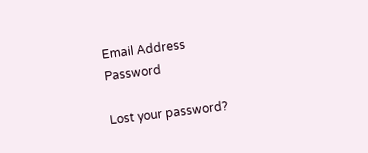Email Address
Password

Lost your password?